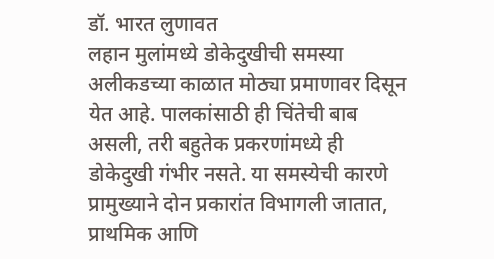डॉ. भारत लुणावत
लहान मुलांमध्ये डोकेदुखीची समस्या अलीकडच्या काळात मोठ्या प्रमाणावर दिसून येत आहे. पालकांसाठी ही चिंतेची बाब असली, तरी बहुतेक प्रकरणांमध्ये ही डोकेदुखी गंभीर नसते. या समस्येची कारणे प्रामुख्याने दोन प्रकारांत विभागली जातात, प्राथमिक आणि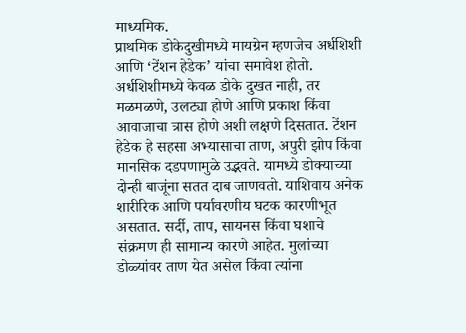माध्यमिक.
प्राथमिक डोकेदुखीमध्ये मायग्रेन म्हणजेच अर्धशिशी आणि ‘टेंशन हेडेक’ यांचा समावेश होतो. अर्धशिशीमध्ये केवळ डोके दुखत नाही, तर मळमळणे, उलट्या होणे आणि प्रकाश किंवा आवाजाचा त्रास होणे अशी लक्षणे दिसतात. टेंशन हेडेक हे सहसा अभ्यासाचा ताण, अपुरी झोप किंवा मानसिक दडपणामुळे उद्भवते. यामध्ये डोक्याच्या दोन्ही बाजूंना सतत दाब जाणवतो. याशिवाय अनेक शारीरिक आणि पर्यावरणीय घटक कारणीभूत असतात. सर्दी, ताप, सायनस किंवा घशाचे संक्रमण ही सामान्य कारणे आहेत. मुलांच्या डोळ्यांवर ताण येत असेल किंवा त्यांना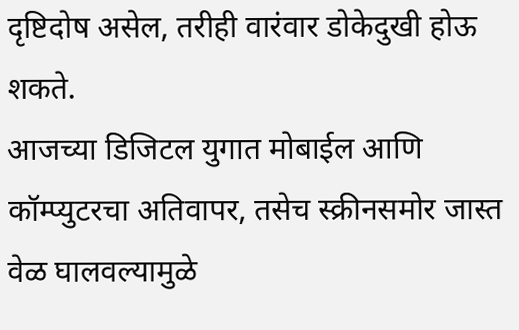दृष्टिदोष असेल, तरीही वारंवार डोकेदुखी होऊ शकते.
आजच्या डिजिटल युगात मोबाईल आणि कॉम्प्युटरचा अतिवापर, तसेच स्क्रीनसमोर जास्त वेळ घालवल्यामुळे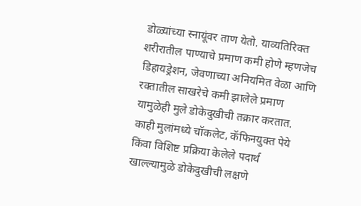डोळ्यांच्या स्नायूंवर ताण येतो. याव्यतिरिक्त शरीरातील पाण्याचे प्रमाण कमी होणे म्हणजेच डिहायड्रेशन, जेवणाच्या अनियमित वेळा आणि रक्तातील साखरेचे कमी झालेले प्रमाण यामुळेही मुले डोकेदुखीची तक्रार करतात. काही मुलांमध्ये चॉकलेट, कॅफिनयुक्त पेये किंवा विशिष्ट प्रक्रिया केलेले पदार्थ खाल्ल्यामुळे डोकेदुखीची लक्षणे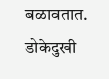बळावतात.
डोकेदुखी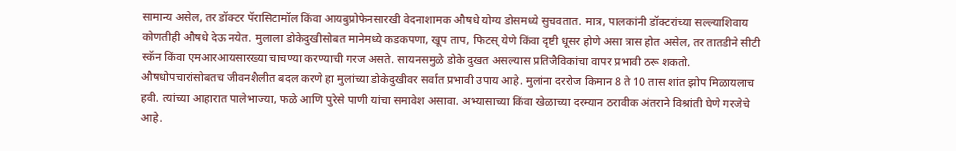सामान्य असेल, तर डॉक्टर पॅरासिटामॉल किंवा आयबुप्रोफेनसारखी वेदनाशामक औषधे योग्य डोसमध्ये सुचवतात. मात्र, पालकांनी डॉक्टरांच्या सल्ल्याशिवाय कोणतीही औषधे देऊ नयेत. मुलाला डोकेदुखीसोबत मानेमध्ये कडकपणा, खूप ताप, फिटस् येणे किंवा दृष्टी धूसर होणे असा त्रास होत असेल, तर तातडीने सीटी स्कॅन किंवा एमआरआयसारख्या चाचण्या करण्याची गरज असते. सायनसमुळे डोके दुखत असल्यास प्रतिजैविकांचा वापर प्रभावी ठरू शकतो.
औषधोपचारांसोबतच जीवनशैलीत बदल करणे हा मुलांच्या डोकेदुखीवर सर्वात प्रभावी उपाय आहे. मुलांना दररोज किमान 8 ते 10 तास शांत झोप मिळायलाच हवी. त्यांच्या आहारात पालेभाज्या, फळे आणि पुरेसे पाणी यांचा समावेश असावा. अभ्यासाच्या किंवा खेळाच्या दरम्यान ठरावीक अंतराने विश्रांती घेणे गरजेचे आहे.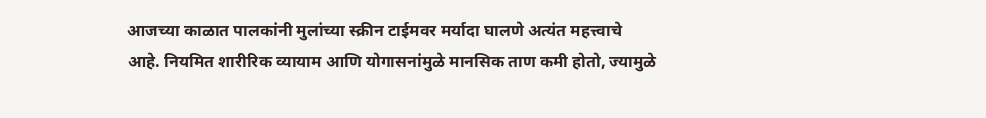आजच्या काळात पालकांनी मुलांच्या स्क्रीन टाईमवर मर्यादा घालणे अत्यंत महत्त्वाचे आहे. नियमित शारीरिक व्यायाम आणि योगासनांमुळे मानसिक ताण कमी होतो, ज्यामुळे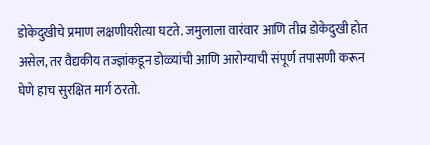डोकेदुखीचे प्रमाण लक्षणीयरीत्या घटते. जमुलाला वारंवार आणि तीव्र डोकेदुखी होत असेल, तर वैद्यकीय तज्ज्ञांकडून डोळ्यांची आणि आरोग्याची संपूर्ण तपासणी करून घेणे हाच सुरक्षित मार्ग ठरतो.